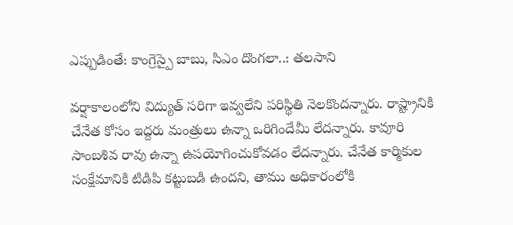ఎప్పుడింతే: కాంగ్రెస్పై బాబు, సిఎం దొంగలా..: తలసాని

వర్షాకాలంలోని విద్యుత్ సరిగా ఇవ్వలేని పరిస్థితి నెలకొందన్నారు. రాష్ట్రానికి చేనేత కోసం ఇద్దరు మంత్రులు ఉన్నా ఒరిగిందేమీ లేదన్నారు. కావూరి సాంబశివ రావు ఉన్నా ఉపయోగించుకోవడం లేదన్నారు. చేనేత కార్మికుల సంక్షేమానికి టిడిపి కట్టుబడి ఉందని, తాము అధికారంలోకి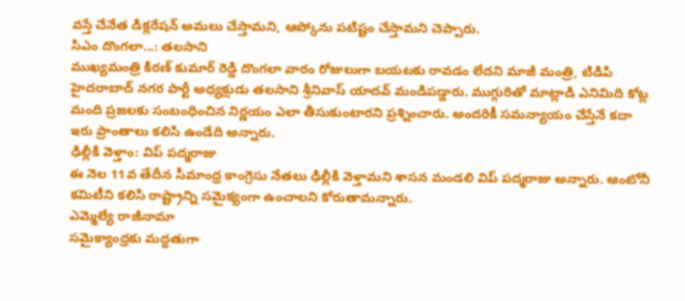వస్తే చేనేత డిక్లరేషన్ అమలు చేస్తామని, ఆప్కోను పటిష్టం చేస్తామని చెప్పారు.
సిఎం దొంగలా...: తలసాని
ముఖ్యమంత్రి కిరణ్ కుమార్ రెడ్డి దొంగలా వారం రోజులుగా బయటకు రావడం లేదని మాజీ మంత్రి, టిడిపి హైదరాబాద్ నగర పార్టీ అధ్యక్షుడు తలసాని శ్రీనివాస్ యాదవ్ మండిపడ్డారు. ముగ్గురితో మాట్లాడి ఎనిమిది కోట్ల మంది ప్రజలకు సంబంధించిన నిర్ణయం ఎలా తీసుకుంటారని ప్రశ్నించారు. అందరికీ సమన్యాయం చేస్తేనే కదా ఇరు ప్రాంతాలు కలిసి ఉండేది అన్నారు.
ఢిల్లీకి వెళ్తాం: విప్ పద్మరాజు
ఈ నెల 11వ తేదీన సీమాంధ్ర కాంగ్రెసు నేతలు ఢిల్లీకి వెళ్తామని శాసన మండలి విప్ పద్మరాజు అన్నారు. ఆంటోనీ కమిటీని కలిసి రాష్ట్రాన్ని సమైక్యంగా ఉంచాలని కోరుతామన్నారు.
ఎమ్మెల్యే రాజీనామా
సమైక్యాంధ్రకు మద్దతుగా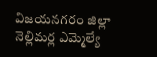విజయనగరం జిల్లా నెల్లిమర్ల ఎమ్మెల్యే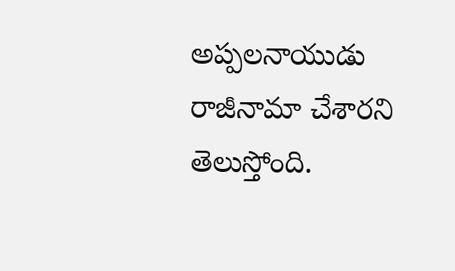అప్పలనాయుడు రాజీనామా చేశారని తెలుస్తోంది.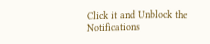Click it and Unblock the Notifications